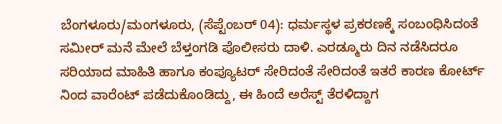ಬೆಂಗಳೂರು/ಮಂಗಳೂರು, (ಸೆಪ್ಟೆಂಬರ್ 04): ಧರ್ಮಸ್ಥಳ ಪ್ರಕರಣಕ್ಕೆ ಸಂಬಂಧಿಸಿದಂತೆ ಸಮೀರ್ ಮನೆ ಮೇಲೆ ಬೆಳ್ತಂಗಡಿ ಪೊಲೀಸರು ದಾಳಿ. ಎರಡ್ಮೂರು ದಿನ ನಡೆಸಿದರೂ ಸರಿಯಾದ ಮಾಹಿತಿ ಹಾಗೂ ಕಂಪ್ಯೂಟರ್ ಸೇರಿದಂತೆ ಸೇರಿದಂತೆ ಇತರೆ ಕಾರಣ ಕೋರ್ಟ್ ನಿಂದ ವಾರೆಂಟ್ ಪಡೆದುಕೊಂಡಿದ್ದು, ಈ ಹಿಂದೆ ಅರೆಸ್ಟ್ ತೆರಳಿದ್ದಾಗ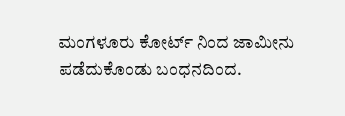ಮಂಗಳೂರು ಕೋರ್ಟ್ ನಿಂದ ಜಾಮೀನು ಪಡೆದುಕೊಂಡು ಬಂಧನದಿಂದ.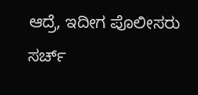ಆದ್ರೆ, ಇದೀಗ ಪೊಲೀಸರು ಸರ್ಚ್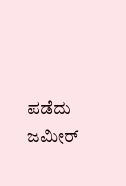ಪಡೆದು ಜಮೀರ್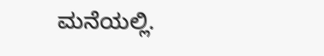ಮನೆಯಲ್ಲಿ.